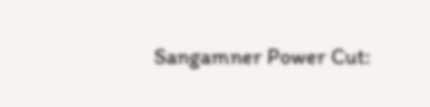Sangamner Power Cut: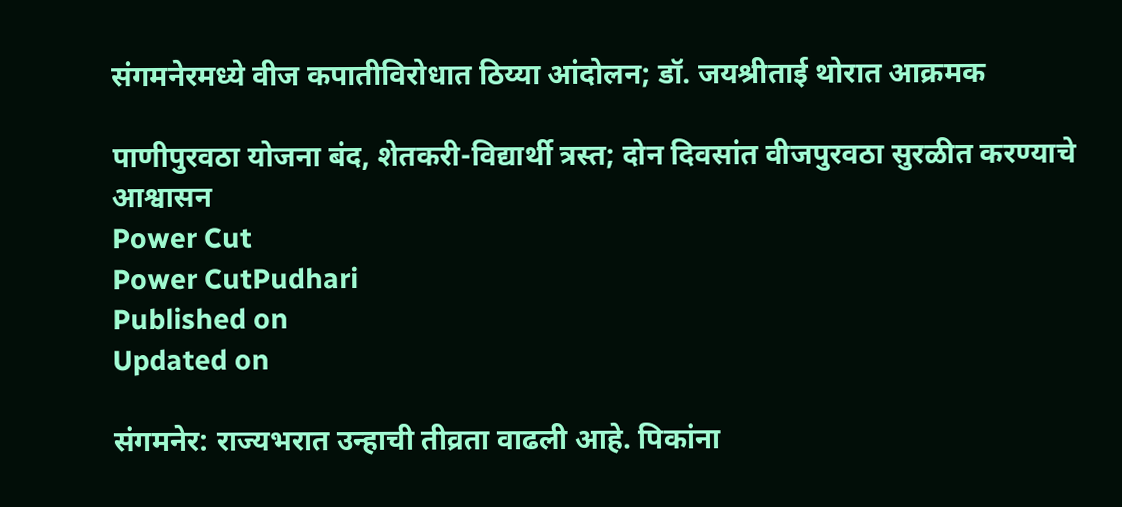संगमनेरमध्ये वीज कपातीविरोधात ठिय्या आंदोलन; डॉ. जयश्रीताई थोरात आक्रमक

पाणीपुरवठा योजना बंद, शेतकरी-विद्यार्थी त्रस्त; दोन दिवसांत वीजपुरवठा सुरळीत करण्याचे आश्वासन
Power Cut
Power CutPudhari
Published on
Updated on

संगमनेर: राज्यभरात उन्हाची तीव्रता वाढली आहे. पिकांना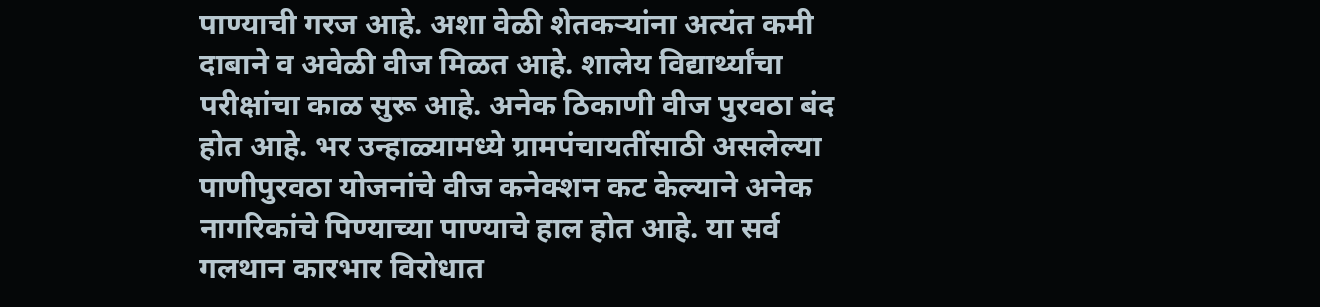पाण्याची गरज आहे. अशा वेळी शेतकऱ्यांना अत्यंत कमी दाबाने व अवेळी वीज मिळत आहे. शालेय विद्यार्थ्यांचा परीक्षांचा काळ सुरू आहे. अनेक ठिकाणी वीज पुरवठा बंद होत आहे. भर उन्हाळ्यामध्ये ग्रामपंचायतींसाठी असलेल्या पाणीपुरवठा योजनांचे वीज कनेक्शन कट केल्याने अनेक नागरिकांचे पिण्याच्या पाण्याचे हाल होत आहे. या सर्व गलथान कारभार विरोधात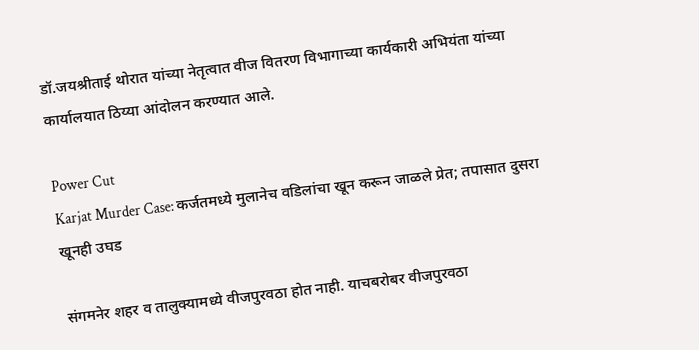डॉ.जयश्रीताई थोरात यांच्या नेतृत्वात वीज वितरण विभागाच्या कार्यकारी अभियंता यांच्या कार्यालयात ठिय्या आंदोलन करण्यात आले.

Power Cut
Karjat Murder Case: कर्जतमध्ये मुलानेच वडिलांचा खून करून जाळले प्रेत; तपासात दुसरा खूनही उघड

संगमनेर शहर व तालुक्यामध्ये वीजपुरवठा होत नाही. याचबरोबर वीजपुरवठा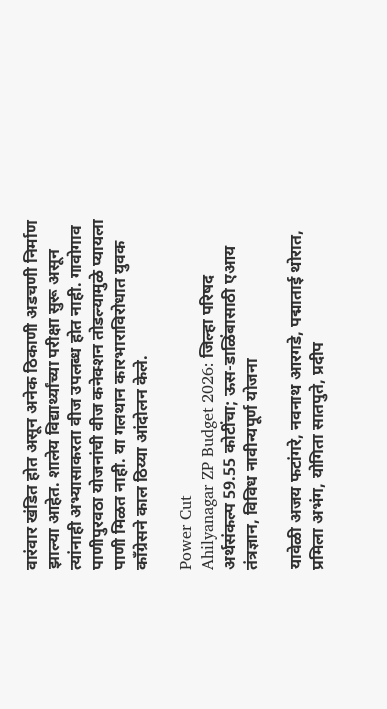वारंवार खंडित होत असून अनेक ठिकाणी अडचणी निर्माण झाल्या आहेत. शालेय विद्यार्थ्यांच्या परीक्षा सुरू असून त्यांनाही अभ्यासाकरता वीज उपलब्ध होत नाही. गावोगाव पाणीपुरवठा योजनांची वीज कनेक्शन तोडल्यामुळे प्यायला पाणी मिळत नाही. या गलथान कारभाराविरोधात युवक काँग्रेसने काल ठिय्या आंदोलन केले.

Power Cut
Ahilyanagar ZP Budget 2026: जिल्हा परिषद अर्थसंकल्प 59.55 कोटींचा; ऊस-डाळिंबासाठी एआय तंत्रज्ञान, विविध नावीन्यपूर्ण योजना

यावेळी अजय फटांगरे, नवनाथ आरगडे, पद्माताई थोरात, प्रमिला अभंग, योगिता सातपुते, प्रदीप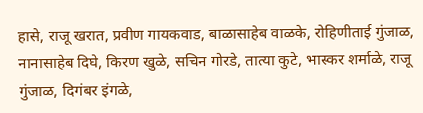हासे, राजू खरात, प्रवीण गायकवाड, बाळासाहेब वाळके, रोहिणीताई गुंजाळ, नानासाहेब दिघे, किरण खुळे, सचिन गोरडे, तात्या कुटे, भास्कर शर्माळे, राजू गुंजाळ, दिगंबर इंगळे,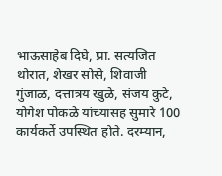भाऊसाहेब दिघे, प्रा. सत्यजित थोरात, शेखर सोसे, शिवाजी गुंजाळ, दत्तात्रय खुळे, संजय कुटे, योगेश पोकळे यांच्यासह सुमारे 100 कार्यकर्ते उपस्थित होते. दरम्यान,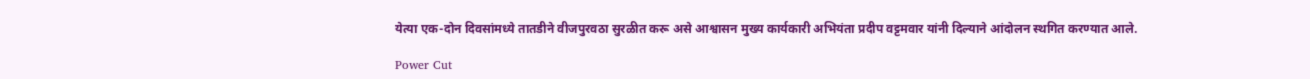येत्या एक-दोन दिवसांमध्ये तातडीने वीजपुरवठा सुरळीत करू असे आश्वासन मुख्य कार्यकारी अभियंता प्रदीप वट्टमवार यांनी दिल्याने आंदोलन स्थगित करण्यात आले.

Power Cut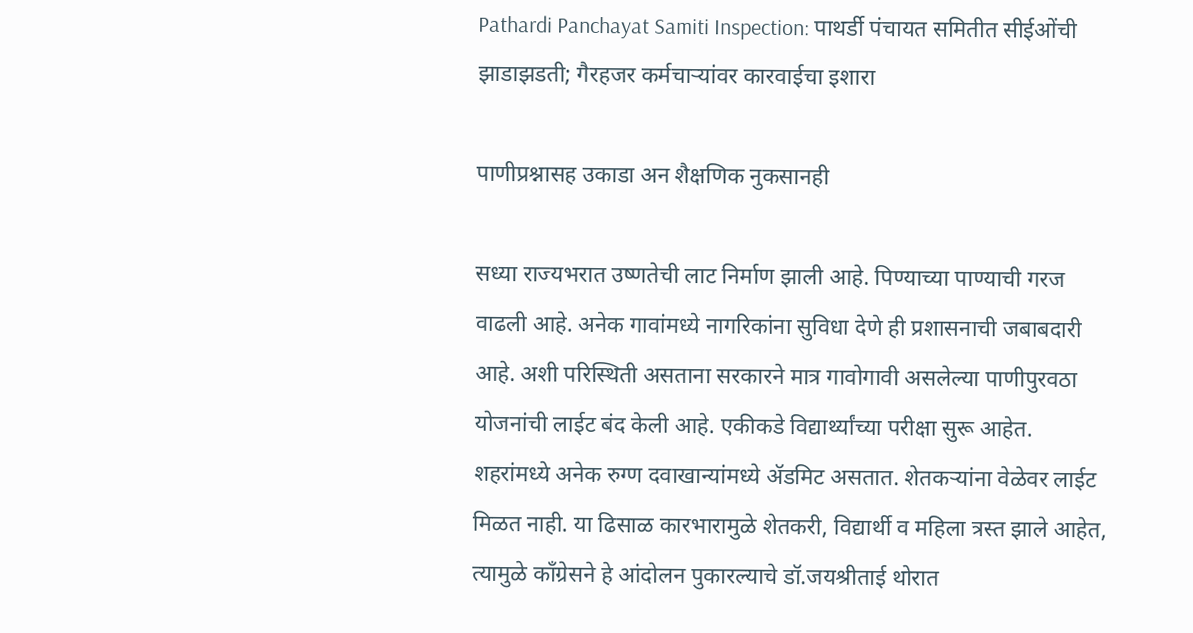Pathardi Panchayat Samiti Inspection: पाथर्डी पंचायत समितीत सीईओंची झाडाझडती; गैरहजर कर्मचाऱ्यांवर कारवाईचा इशारा

पाणीप्रश्नासह उकाडा अन शैक्षणिक नुकसानही

सध्या राज्यभरात उष्णतेची लाट निर्माण झाली आहे. पिण्याच्या पाण्याची गरज वाढली आहे. अनेक गावांमध्ये नागरिकांना सुविधा देणे ही प्रशासनाची जबाबदारी आहे. अशी परिस्थिती असताना सरकारने मात्र गावोगावी असलेल्या पाणीपुरवठा योजनांची लाईट बंद केली आहे. एकीकडे विद्यार्थ्यांच्या परीक्षा सुरू आहेत. शहरांमध्ये अनेक रुग्ण दवाखान्यांमध्ये ॲडमिट असतात. शेतकऱ्यांना वेळेवर लाईट मिळत नाही. या ढिसाळ कारभारामुळे शेतकरी, विद्यार्थी व महिला त्रस्त झाले आहेत, त्यामुळे काँग्रेसने हे आंदोलन पुकारल्याचे डॉ.जयश्रीताई थोरात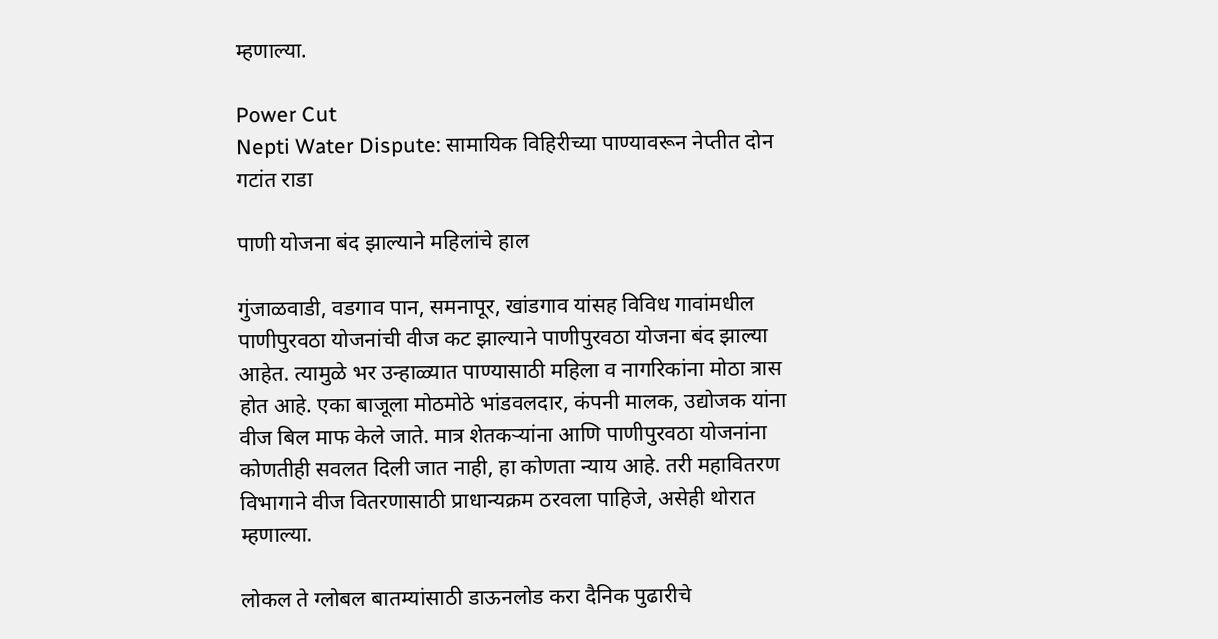म्हणाल्या.

Power Cut
Nepti Water Dispute: सामायिक विहिरीच्या पाण्यावरून नेप्तीत दोन गटांत राडा

पाणी योजना बंद झाल्याने महिलांचे हाल

गुंजाळवाडी, वडगाव पान, समनापूर, खांडगाव यांसह विविध गावांमधील पाणीपुरवठा योजनांची वीज कट झाल्याने पाणीपुरवठा योजना बंद झाल्या आहेत. त्यामुळे भर उन्हाळ्यात पाण्यासाठी महिला व नागरिकांना मोठा त्रास होत आहे. एका बाजूला मोठमोठे भांडवलदार, कंपनी मालक, उद्योजक यांना वीज बिल माफ केले जाते. मात्र शेतकऱ्यांना आणि पाणीपुरवठा योजनांना कोणतीही सवलत दिली जात नाही, हा कोणता न्याय आहे. तरी महावितरण विभागाने वीज वितरणासाठी प्राधान्यक्रम ठरवला पाहिजे, असेही थोरात म्हणाल्या.

लोकल ते ग्लोबल बातम्यांसाठी डाऊनलोड करा दैनिक पुढारीचे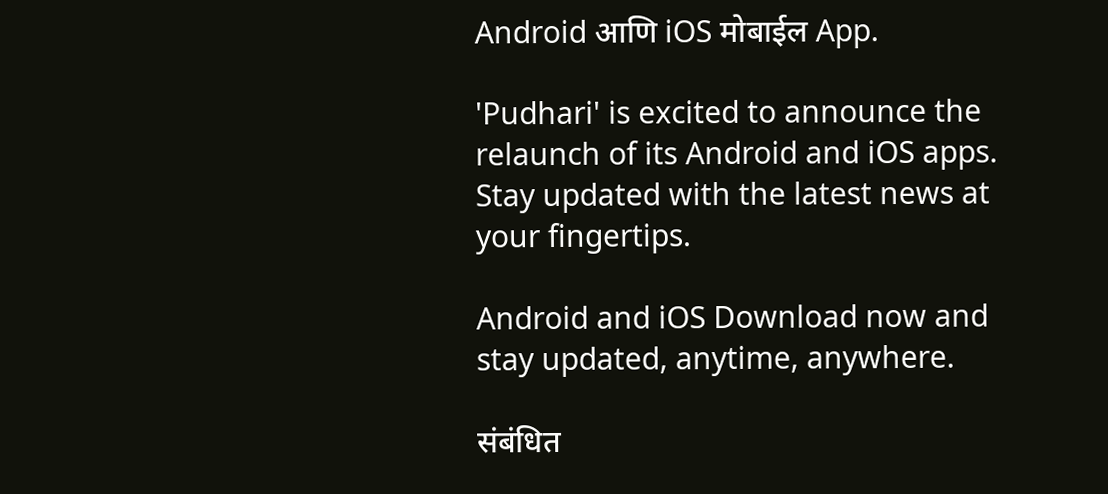Android आणि iOS मोबाईल App.

'Pudhari' is excited to announce the relaunch of its Android and iOS apps. Stay updated with the latest news at your fingertips.

Android and iOS Download now and stay updated, anytime, anywhere.

संबंधित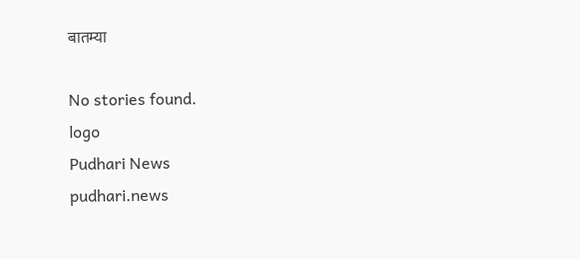बातम्या

No stories found.
logo
Pudhari News
pudhari.news